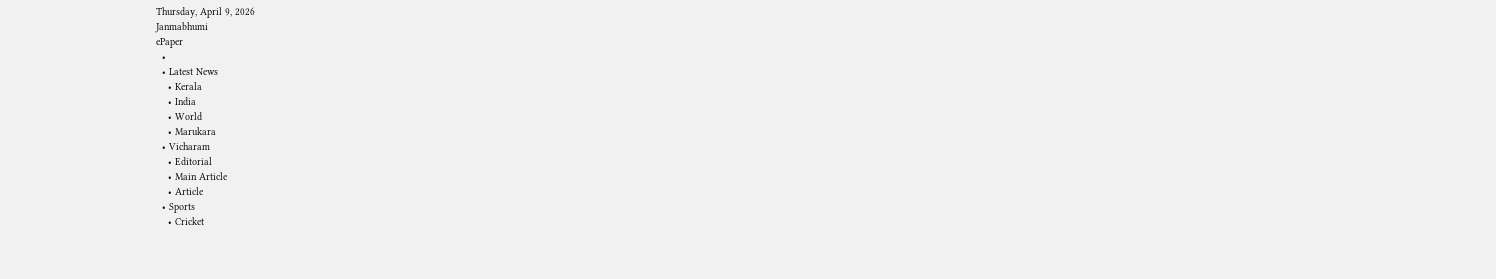Thursday, April 9, 2026
Janmabhumi
ePaper
  •
  • Latest News
    • Kerala
    • India
    • World
    • Marukara
  • Vicharam
    • Editorial
    • Main Article
    • Article
  • Sports
    • Cricket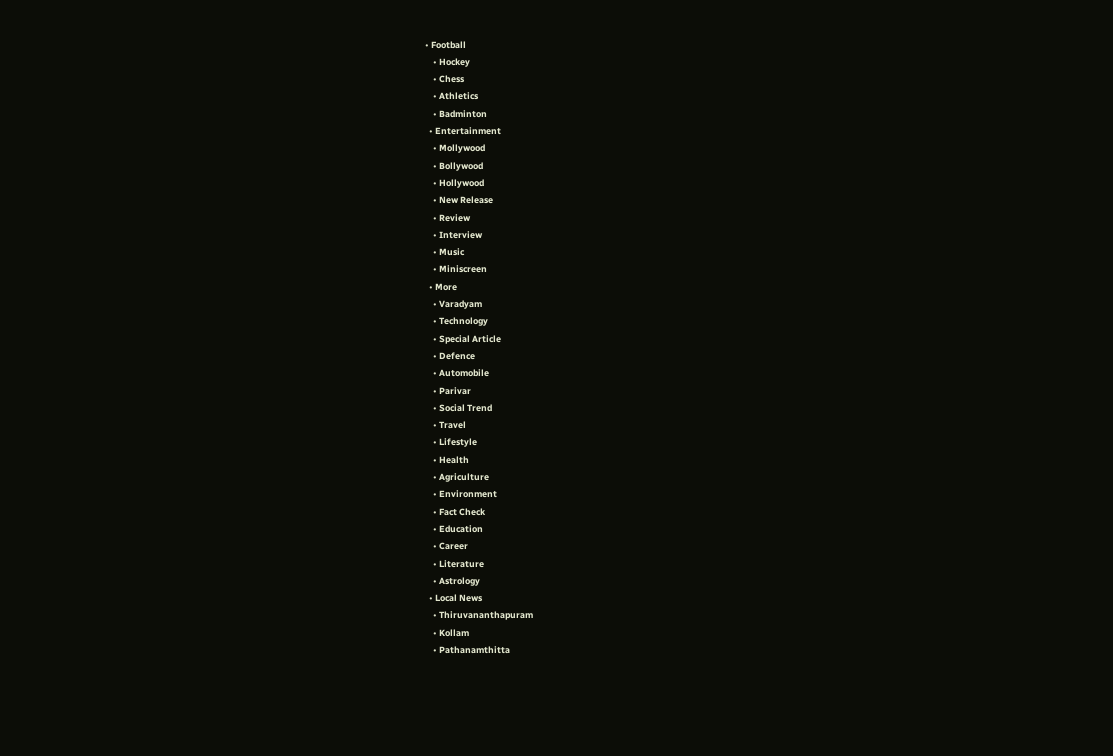• Football
    • Hockey
    • Chess
    • Athletics
    • Badminton
  • Entertainment
    • Mollywood
    • Bollywood
    • Hollywood
    • New Release
    • Review
    • Interview
    • Music
    • Miniscreen
  • More
    • Varadyam
    • Technology
    • Special Article
    • Defence
    • Automobile
    • Parivar
    • Social Trend
    • Travel
    • Lifestyle
    • Health
    • Agriculture
    • Environment
    • Fact Check
    • Education
    • Career
    • Literature
    • Astrology
  • Local News
    • Thiruvananthapuram
    • Kollam
    • Pathanamthitta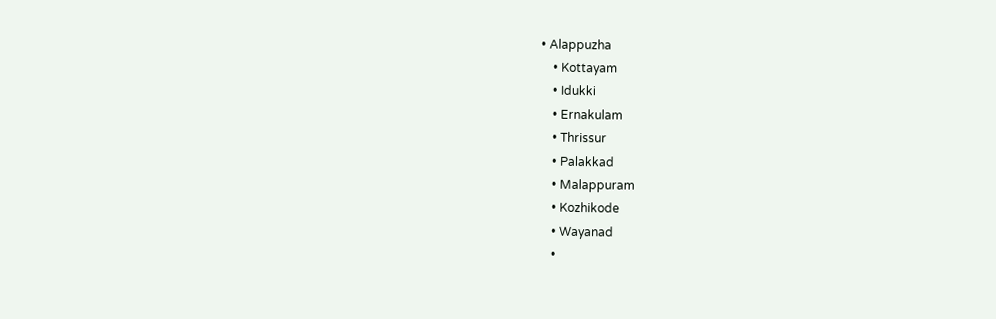• Alappuzha
    • Kottayam
    • Idukki
    • Ernakulam
    • Thrissur
    • Palakkad
    • Malappuram
    • Kozhikode
    • Wayanad
    •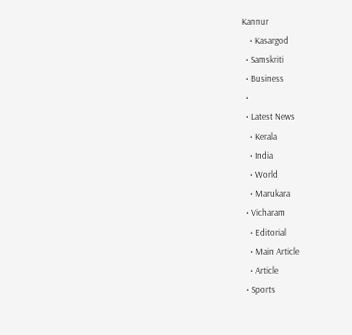Kannur
    • Kasargod
  • Samskriti
  • Business
  •
  • Latest News
    • Kerala
    • India
    • World
    • Marukara
  • Vicharam
    • Editorial
    • Main Article
    • Article
  • Sports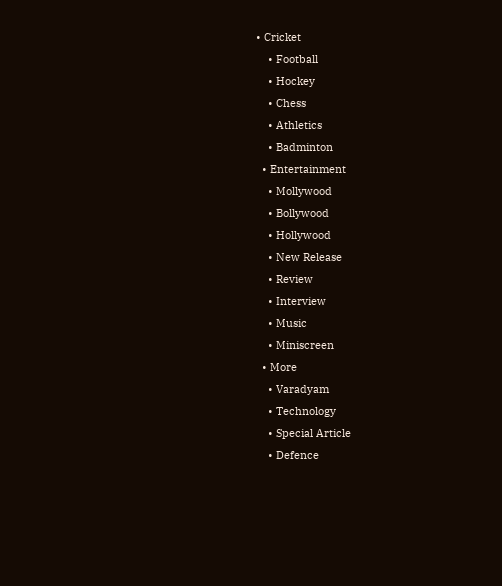• Cricket
    • Football
    • Hockey
    • Chess
    • Athletics
    • Badminton
  • Entertainment
    • Mollywood
    • Bollywood
    • Hollywood
    • New Release
    • Review
    • Interview
    • Music
    • Miniscreen
  • More
    • Varadyam
    • Technology
    • Special Article
    • Defence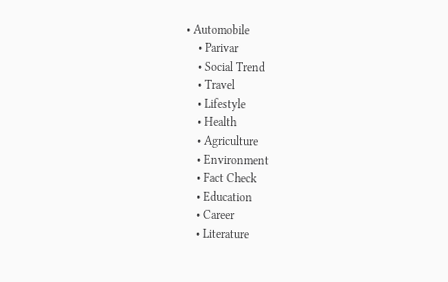• Automobile
    • Parivar
    • Social Trend
    • Travel
    • Lifestyle
    • Health
    • Agriculture
    • Environment
    • Fact Check
    • Education
    • Career
    • Literature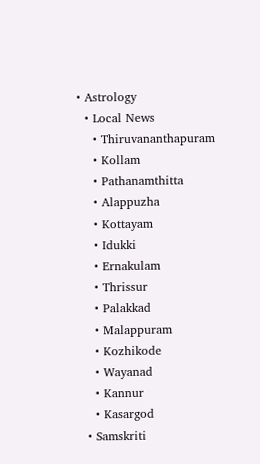• Astrology
  • Local News
    • Thiruvananthapuram
    • Kollam
    • Pathanamthitta
    • Alappuzha
    • Kottayam
    • Idukki
    • Ernakulam
    • Thrissur
    • Palakkad
    • Malappuram
    • Kozhikode
    • Wayanad
    • Kannur
    • Kasargod
  • Samskriti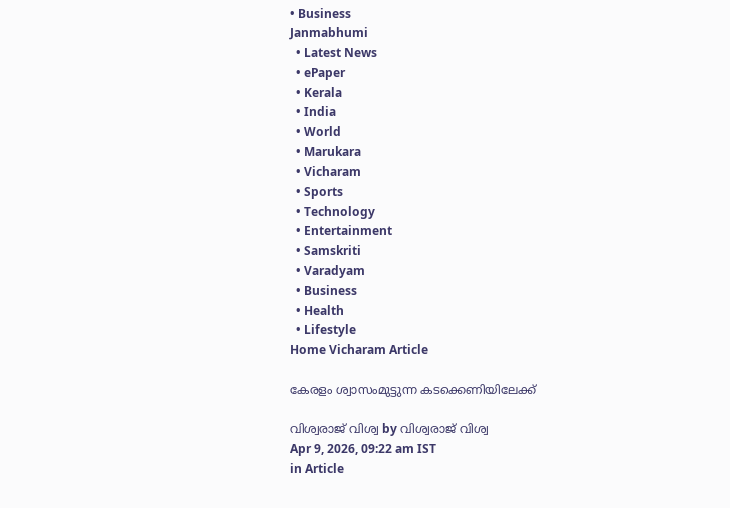• Business
Janmabhumi
  • Latest News
  • ePaper
  • Kerala
  • India
  • World
  • Marukara
  • Vicharam
  • Sports
  • Technology
  • Entertainment
  • Samskriti
  • Varadyam
  • Business
  • Health
  • Lifestyle
Home Vicharam Article

കേരളം ശ്വാസംമുട്ടുന്ന കടക്കെണിയിലേക്ക്

വിശ്വരാജ് വിശ്വ by വിശ്വരാജ് വിശ്വ
Apr 9, 2026, 09:22 am IST
in Article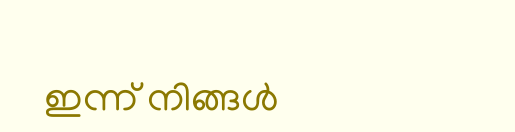ഇന്ന് നിങ്ങള്‍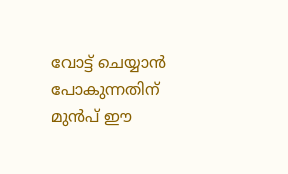വോട്ട് ചെയ്യാന്‍ പോകുന്നതിന് മുന്‍പ് ഈ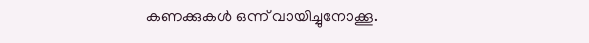കണക്കുകള്‍ ഒന്ന് വായിച്ചുനോക്കൂ.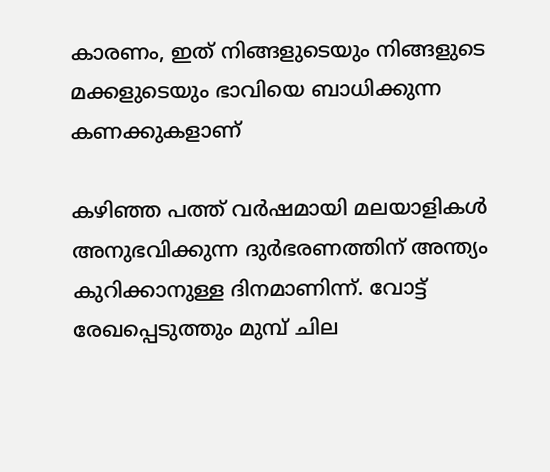കാരണം, ഇത് നിങ്ങളുടെയും നിങ്ങളുടെ മക്കളുടെയും ഭാവിയെ ബാധിക്കുന്ന കണക്കുകളാണ്

കഴിഞ്ഞ പത്ത് വര്‍ഷമായി മലയാളികള്‍ അനുഭവിക്കുന്ന ദുര്‍ഭരണത്തിന് അന്ത്യം കുറിക്കാനുള്ള ദിനമാണിന്ന്. വോട്ട് രേഖപ്പെടുത്തും മുമ്പ് ചില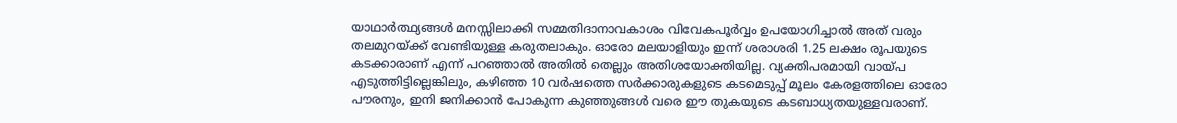യാഥാര്‍ത്ഥ്യങ്ങള്‍ മനസ്സിലാക്കി സമ്മതിദാനാവകാശം വിവേകപൂര്‍വ്വം ഉപയോഗിച്ചാല്‍ അത് വരും തലമുറയ്‌ക്ക് വേണ്ടിയുള്ള കരുതലാകും. ഓരോ മലയാളിയും ഇന്ന് ശരാശരി 1.25 ലക്ഷം രൂപയുടെ കടക്കാരാണ് എന്ന് പറഞ്ഞാല്‍ അതില്‍ തെല്ലും അതിശയോക്തിയില്ല. വ്യക്തിപരമായി വായ്‌പ എടുത്തിട്ടില്ലെങ്കിലും, കഴിഞ്ഞ 10 വര്‍ഷത്തെ സര്‍ക്കാരുകളുടെ കടമെടുപ്പ് മൂലം കേരളത്തിലെ ഓരോ പൗരനും, ഇനി ജനിക്കാന്‍ പോകുന്ന കുഞ്ഞുങ്ങള്‍ വരെ ഈ തുകയുടെ കടബാധ്യതയുള്ളവരാണ്.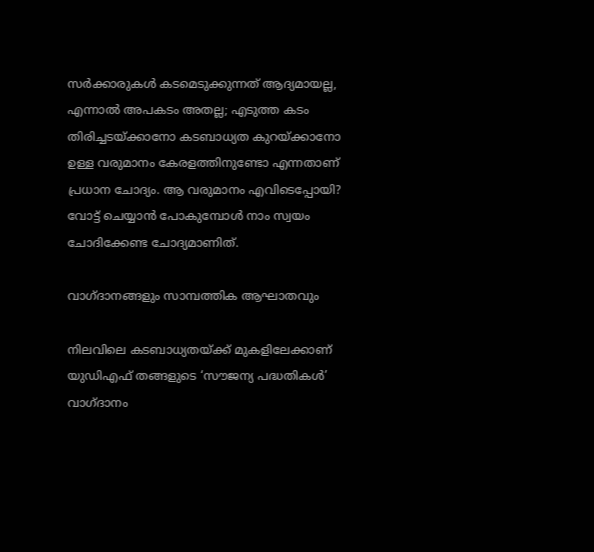സര്‍ക്കാരുകള്‍ കടമെടുക്കുന്നത് ആദ്യമായല്ല, എന്നാല്‍ അപകടം അതല്ല; എടുത്ത കടം തിരിച്ചടയ്‌ക്കാനോ കടബാധ്യത കുറയ്‌ക്കാനോ ഉള്ള വരുമാനം കേരളത്തിനുണ്ടോ എന്നതാണ് പ്രധാന ചോദ്യം. ആ വരുമാനം എവിടെപ്പോയി? വോട്ട് ചെയ്യാന്‍ പോകുമ്പോള്‍ നാം സ്വയം ചോദിക്കേണ്ട ചോദ്യമാണിത്.

വാഗ്ദാനങ്ങളും സാമ്പത്തിക ആഘാതവും

നിലവിലെ കടബാധ്യതയ്‌ക്ക് മുകളിലേക്കാണ് യുഡിഎഫ് തങ്ങളുടെ ‘സൗജന്യ പദ്ധതികള്‍’ വാഗ്ദാനം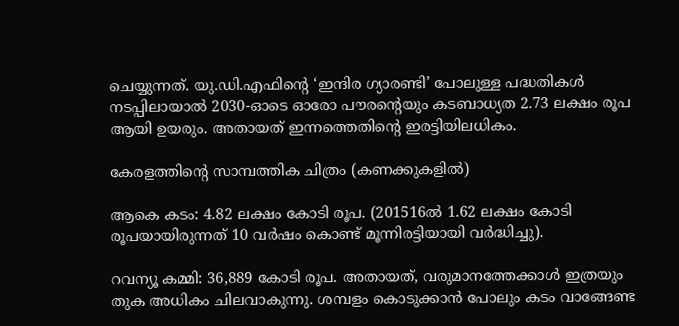ചെയ്യുന്നത്. യു.ഡി.എഫിന്റെ ‘ഇന്ദിര ഗ്യാരണ്ടി’ പോലുള്ള പദ്ധതികള്‍ നടപ്പിലായാല്‍ 2030-ഓടെ ഓരോ പൗരന്റെയും കടബാധ്യത 2.73 ലക്ഷം രൂപ ആയി ഉയരും. അതായത് ഇന്നത്തെതിന്റെ ഇരട്ടിയിലധികം.

കേരളത്തിന്റെ സാമ്പത്തിക ചിത്രം (കണക്കുകളില്‍)

ആകെ കടം: 4.82 ലക്ഷം കോടി രൂപ. (201516ല്‍ 1.62 ലക്ഷം കോടി രൂപയായിരുന്നത് 10 വര്‍ഷം കൊണ്ട് മൂന്നിരട്ടിയായി വര്‍ദ്ധിച്ചു).

റവന്യൂ കമ്മി: 36,889 കോടി രൂപ. അതായത്, വരുമാനത്തേക്കാള്‍ ഇത്രയും തുക അധികം ചിലവാകുന്നു. ശമ്പളം കൊടുക്കാന്‍ പോലും കടം വാങ്ങേണ്ട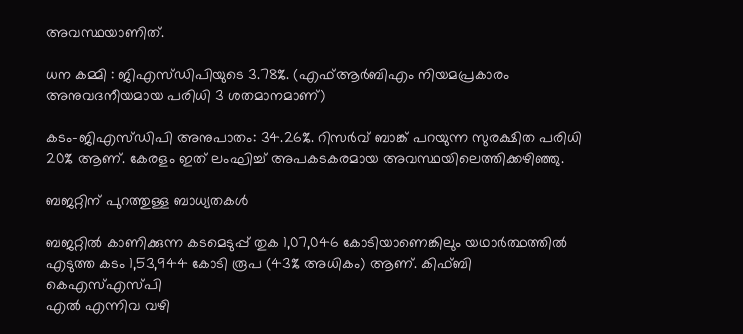അവസ്ഥയാണിത്.

ധന കമ്മി : ജിഎസ്ഡിപിയുടെ 3.78%. (എഫ്ആര്‍ബിഎം നിയമപ്രകാരം അനുവദനീയമായ പരിധി 3 ശതമാനമാണ്)

കടം-ജിഎസ്ഡിപി അനുപാതം: 34.26%. റിസര്‍വ് ബാങ്ക് പറയുന്ന സുരക്ഷിത പരിധി 20% ആണ്. കേരളം ഇത് ലംഘിച്ച് അപകടകരമായ അവസ്ഥയിലെത്തിക്കഴിഞ്ഞു.

ബജറ്റിന് പുറത്തുള്ള ബാധ്യതകള്‍

ബജറ്റില്‍ കാണിക്കുന്ന കടമെടുപ്പ് തുക 1,07,046 കോടിയാണെങ്കിലും യഥാര്‍ത്ഥത്തില്‍ എടുത്ത കടം 1,53,944 കോടി രൂപ (43% അധികം) ആണ്. കിഫ്ബി കെഎസ്എസ്പി
എല്‍ എന്നിവ വഴി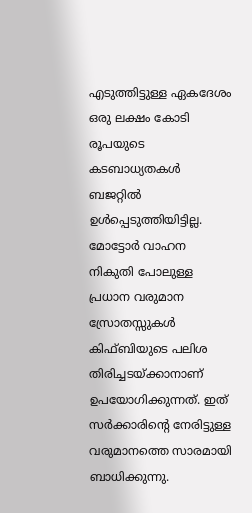എടുത്തിട്ടുള്ള ഏകദേശം ഒരു ലക്ഷം കോടി രൂപയുടെ കടബാധ്യതകള്‍ ബജറ്റില്‍ ഉള്‍പ്പെടുത്തിയിട്ടില്ല. മോട്ടോര്‍ വാഹന നികുതി പോലുള്ള പ്രധാന വരുമാന സ്രോതസ്സുകള്‍ കിഫ്ബിയുടെ പലിശ തിരിച്ചടയ്‌ക്കാനാണ് ഉപയോഗിക്കുന്നത്. ഇത് സര്‍ക്കാരിന്റെ നേരിട്ടുള്ള വരുമാനത്തെ സാരമായി ബാധിക്കുന്നു.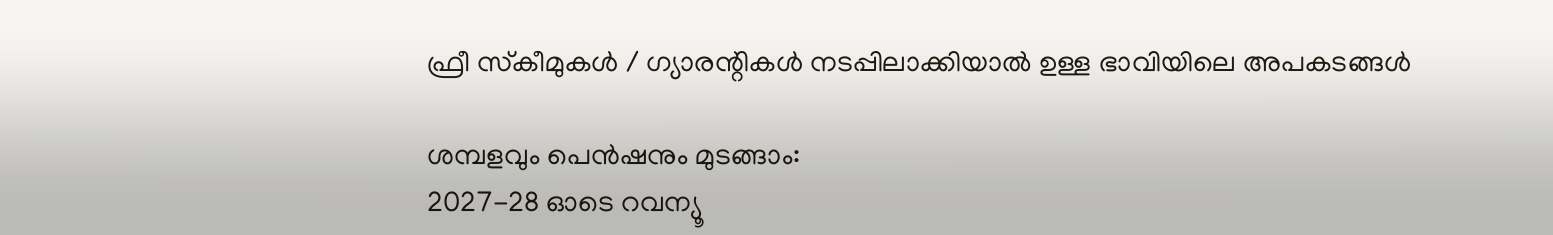ഫ്രീ സ്‌കീമുകള്‍ / ഗ്യാരന്റികള്‍ നടപ്പിലാക്കിയാല്‍ ഉള്ള ഭാവിയിലെ അപകടങ്ങള്‍

ശമ്പളവും പെന്‍ഷനും മുടങ്ങാം:
2027-28 ഓടെ റവന്യൂ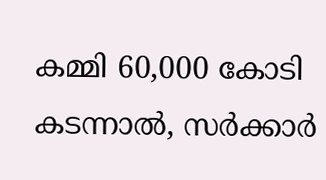കമ്മി 60,000 കോടി കടന്നാല്‍, സര്‍ക്കാര്‍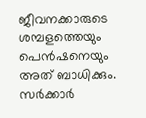ജീവനക്കാരുടെ ശമ്പളത്തെയും പെന്‍ഷനെയും അത് ബാധിക്കും. സര്‍ക്കാര്‍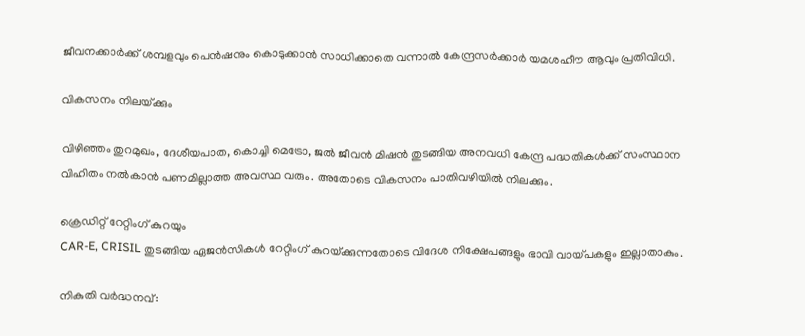ജീവനക്കാര്‍ക്ക് ശമ്പളവും പെന്‍ഷനും കൊടുക്കാന്‍ സാധിക്കാതെ വന്നാല്‍ കേന്ദ്രസര്‍ക്കാര്‍ യമശഹീൗ ആവും പ്രതിവിധി.

വികസനം നിലയ്‌ക്കും

വിഴിഞ്ഞം തുറമുഖം, ദേശീയപാത, കൊച്ചി മെട്രോ, ജല്‍ ജീവന്‍ മിഷന്‍ തുടങ്ങിയ അനവധി കേന്ദ്ര പദ്ധതികള്‍ക്ക് സംസ്ഥാന വിഹിതം നല്‍കാന്‍ പണമില്ലാത്ത അവസ്ഥ വരും. അതോടെ വികസനം പാതിവഴിയില്‍ നിലക്കും.

ക്രെഡിറ്റ് റേറ്റിംഗ് കുറയും
CAR-E, CRISIL തുടങ്ങിയ ഏജന്‍സികള്‍ റേറ്റിംഗ് കുറയ്‌ക്കുന്നതോടെ വിദേശ നിക്ഷേപങ്ങളും ഭാവി വായ്‌പകളും ഇല്ലാതാകും.

നികുതി വര്‍ദ്ധനവ്: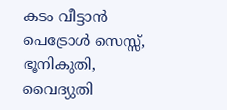കടം വീട്ടാന്‍ പെട്രോള്‍ സെസ്സ്, ഭൂനികുതി, വൈദ്യുതി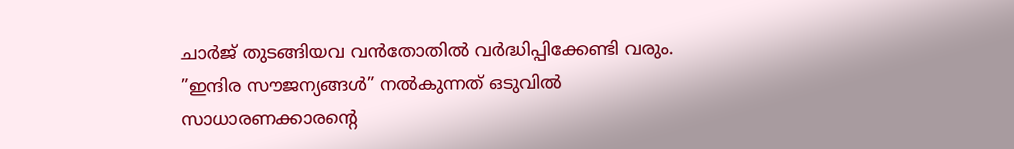ചാര്‍ജ് തുടങ്ങിയവ വന്‍തോതില്‍ വര്‍ദ്ധിപ്പിക്കേണ്ടി വരും. ”ഇന്ദിര സൗജന്യങ്ങള്‍” നല്‍കുന്നത് ഒടുവില്‍ സാധാരണക്കാരന്റെ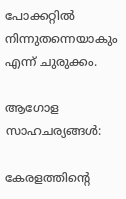പോക്കറ്റില്‍ നിന്നുതന്നെയാകും എന്ന് ചുരുക്കം.

ആഗോള സാഹചര്യങ്ങള്‍:

കേരളത്തിന്റെ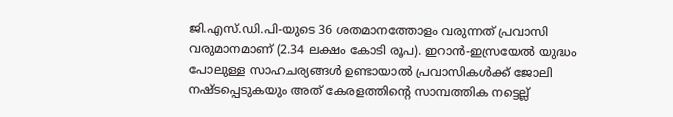ജി.എസ്.ഡി.പി-യുടെ 36 ശതമാനത്തോളം വരുന്നത് പ്രവാസി വരുമാനമാണ് (2.34 ലക്ഷം കോടി രൂപ). ഇറാന്‍-ഇസ്രയേല്‍ യുദ്ധം പോലുള്ള സാഹചര്യങ്ങള്‍ ഉണ്ടായാല്‍ പ്രവാസികള്‍ക്ക് ജോലി നഷ്ടപ്പെടുകയും അത് കേരളത്തിന്റെ സാമ്പത്തിക നട്ടെല്ല്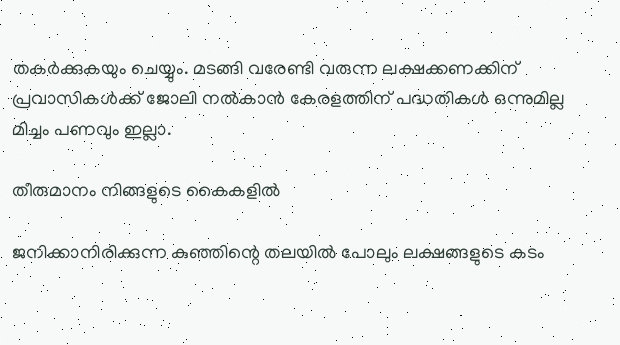തകര്‍ക്കുകയും ചെയ്യും. മടങ്ങി വരേണ്ടി വരുന്ന ലക്ഷക്കണക്കിന് പ്രവാസികള്‍ക്ക് ജോലി നല്‍കാന്‍ കേരളത്തിന് പദ്ധതികള്‍ ഒന്നുമില്ല മിച്ചം പണവും ഇല്ലാ.

തീരുമാനം നിങ്ങളുടെ കൈകളില്‍

ജനിക്കാനിരിക്കുന്ന കുഞ്ഞിന്റെ തലയില്‍ പോലും ലക്ഷങ്ങളുടെ കടം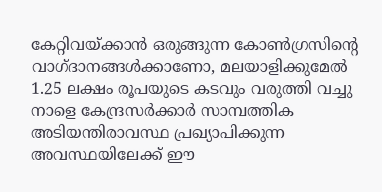കേറ്റിവയ്‌ക്കാന്‍ ഒരുങ്ങുന്ന കോണ്‍ഗ്രസിന്റെ വാഗ്ദാനങ്ങള്‍ക്കാണോ, മലയാളിക്കുമേല്‍ 1.25 ലക്ഷം രൂപയുടെ കടവും വരുത്തി വച്ചു നാളെ കേന്ദ്രസര്‍ക്കാര്‍ സാമ്പത്തിക അടിയന്തിരാവസ്ഥ പ്രഖ്യാപിക്കുന്ന അവസ്ഥയിലേക്ക് ഈ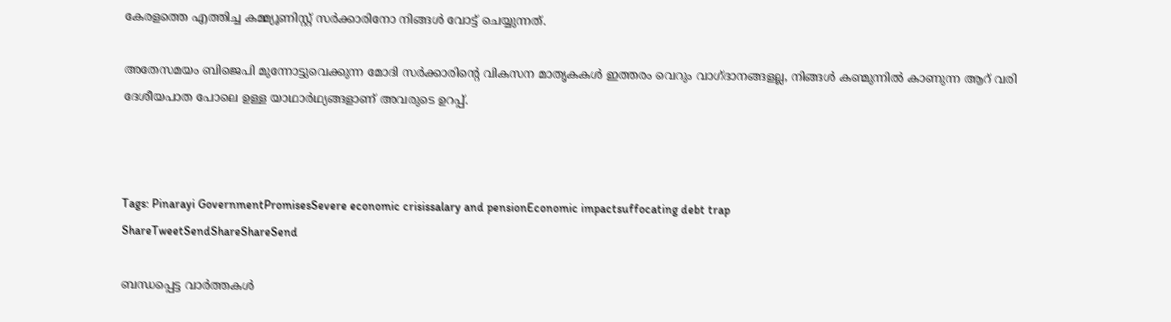കേരളത്തെ എത്തിച്ച കമ്മ്യൂണിസ്റ്റ് സര്‍ക്കാരിനോ നിങ്ങള്‍ വോട്ട് ചെയ്യുന്നത്.

അതേസമയം ബിജെപി മുന്നോട്ടുവെക്കുന്ന മോദി സര്‍ക്കാരിന്റെ വികസന മാതൃകകള്‍ ഇത്തരം വെറും വാഗ്ദാനങ്ങളല്ല, നിങ്ങള്‍ കണ്മുന്നില്‍ കാണുന്ന ആറ് വരി ദേശീയപാത പോലെ ഉള്ള യാഥാര്‍ഥ്യങ്ങളാണ് അവരുടെ ഉറപ്പ്.



Tags: Pinarayi GovernmentPromisesSevere economic crisissalary and pensionEconomic impactsuffocating debt trap
ShareTweetSendShareShareSend

ബന്ധപ്പെട്ട വാര്‍ത്തകള്‍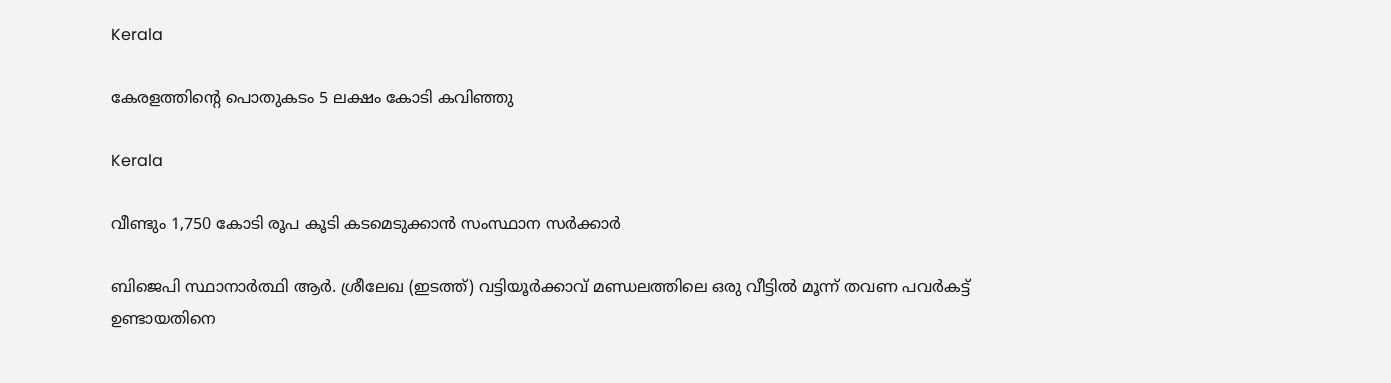Kerala

കേരളത്തിന്റെ പൊതുകടം 5 ലക്ഷം കോടി കവിഞ്ഞു

Kerala

വീണ്ടും 1,750 കോടി രൂപ കൂടി കടമെടുക്കാൻ സംസ്ഥാന സർക്കാർ

ബിജെപി സ്ഥാനാര്‍ത്ഥി ആര്‍. ശ്രീലേഖ (ഇടത്ത്) വട്ടിയൂര്‍ക്കാവ് മണ്ഡലത്തിലെ ഒരു വീട്ടില്‍ മൂന്ന് തവണ പവര്‍കട്ട് ഉണ്ടായതിനെ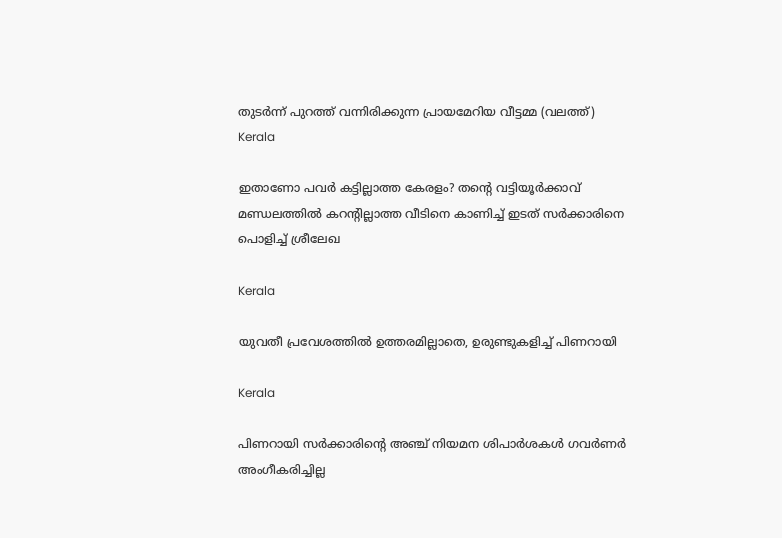തുടര്‍ന്ന് പുറത്ത് വന്നിരിക്കുന്ന പ്രായമേറിയ വീട്ടമ്മ (വലത്ത്)
Kerala

ഇതാണോ പവര്‍ കട്ടില്ലാത്ത കേരളം? തന്റെ വട്ടിയൂര്‍ക്കാവ് മണ്ഡലത്തില്‍ കറന്‍റില്ലാത്ത വീടിനെ കാണിച്ച് ഇടത് സര്‍ക്കാരിനെ പൊളിച്ച് ശ്രീലേഖ

Kerala

യുവതീ പ്രവേശത്തില്‍ ഉത്തരമില്ലാതെ, ഉരുണ്ടുകളിച്ച് പിണറായി

Kerala

പിണറായി സര്‍ക്കാരിന്റെ അഞ്ച് നിയമന ശിപാര്‍ശകള്‍ ഗവര്‍ണര്‍ അംഗീകരിച്ചില്ല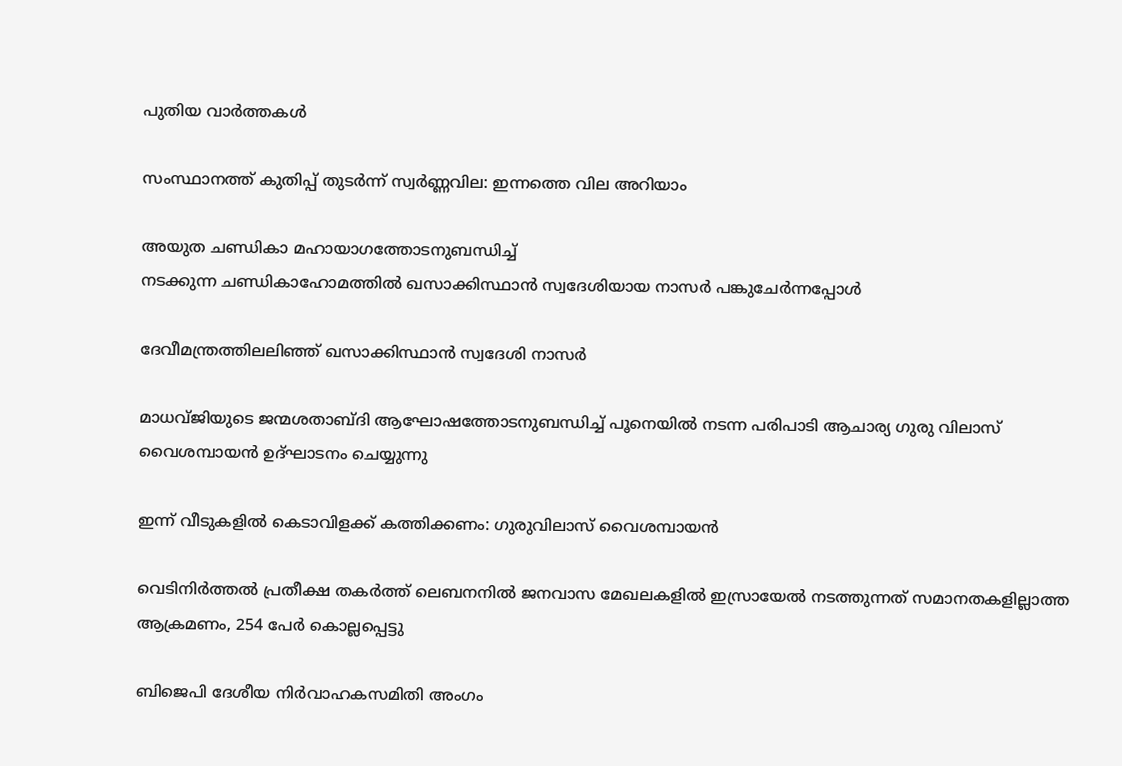പുതിയ വാര്‍ത്തകള്‍

സംസ്ഥാനത്ത് കുതിപ്പ് തുടർന്ന് സ്വർണ്ണവില: ഇന്നത്തെ വില അറിയാം

അയുത ചണ്ഡികാ മഹായാഗത്തോടനുബന്ധിച്ച്
നടക്കുന്ന ചണ്ഡികാഹോമത്തില്‍ ഖസാക്കിസ്ഥാന്‍ സ്വദേശിയായ നാസര്‍ പങ്കുചേര്‍ന്നപ്പോള്‍

ദേവീമന്ത്രത്തിലലിഞ്ഞ് ഖസാക്കിസ്ഥാന്‍ സ്വദേശി നാസര്‍

മാധവ്ജിയുടെ ജന്മശതാബ്ദി ആഘോഷത്തോടനുബന്ധിച്ച് പൂനെയില്‍ നടന്ന പരിപാടി ആചാര്യ ഗുരു വിലാസ് വൈശമ്പായന്‍ ഉദ്ഘാടനം ചെയ്യുന്നു

ഇന്ന് വീടുകളില്‍ കെടാവിളക്ക് കത്തിക്കണം: ഗുരുവിലാസ് വൈശമ്പായന്‍

വെടിനിര്‍ത്തല്‍ പ്രതീക്ഷ തകര്‍ത്ത് ലെബനനില്‍ ജനവാസ മേഖലകളിൽ ഇസ്രായേൽ നടത്തുന്നത് സമാനതകളില്ലാത്ത ആക്രമണം, 254 പേർ കൊല്ലപ്പെട്ടു

ബിജെപി ദേശീയ നിര്‍വാഹകസമിതി അംഗം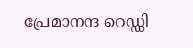പ്രേമാനന്ദ റെഡ്ഡി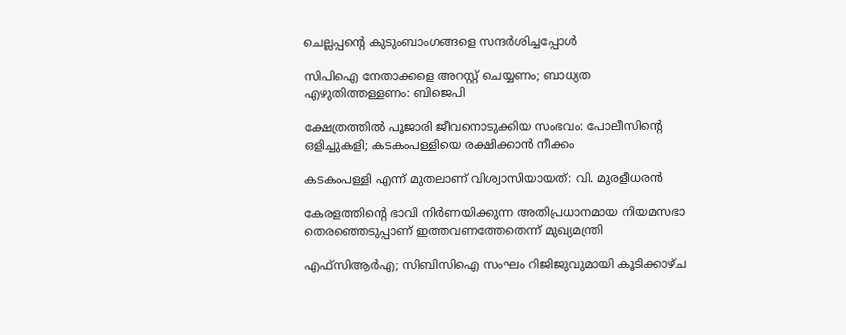ചെല്ലപ്പന്റെ കുടുംബാംഗങ്ങളെ സന്ദര്‍ശിച്ചപ്പോള്‍

സിപിഐ നേതാക്കളെ അറസ്റ്റ് ചെയ്യണം; ബാധ്യത എഴുതിത്തള്ളണം: ബിജെപി

ക്ഷേത്രത്തില്‍ പൂജാരി ജീവനൊടുക്കിയ സംഭവം: പോലീസിന്റെ ഒളിച്ചുകളി; കടകംപള്ളിയെ രക്ഷിക്കാന്‍ നീക്കം

കടകംപള്ളി എന്ന് മുതലാണ് വിശ്വാസിയായത്: വി. മുരളീധരന്‍

കേരളത്തിന്റെ ഭാവി നിർണയിക്കുന്ന അതിപ്രധാനമായ നിയമസഭാ തെരഞ്ഞെടുപ്പാണ് ഇത്തവണത്തേതെന്ന് മുഖ്യമന്ത്രി

എഫ്സിആര്‍എ; സിബിസിഐ സംഘം റിജിജുവുമായി കൂടിക്കാഴ്ച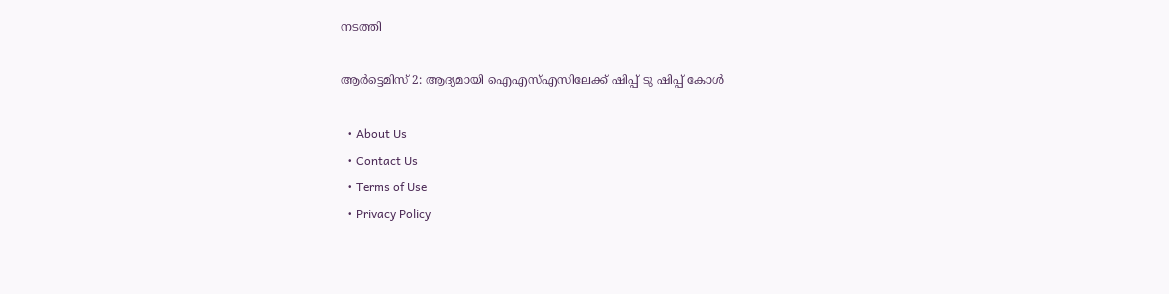നടത്തി

ആര്‍ട്ടെമിസ് 2: ആദ്യമായി ഐഎസ്എസിലേക്ക് ഷിപ്പ് ടു ഷിപ്പ് കോള്‍

  • About Us
  • Contact Us
  • Terms of Use
  • Privacy Policy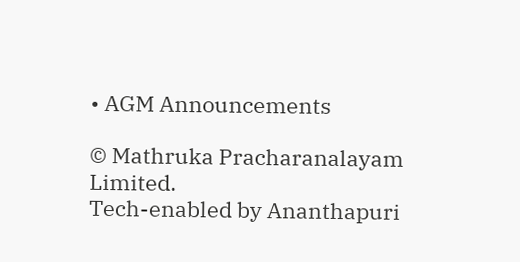• AGM Announcements

© Mathruka Pracharanalayam Limited.
Tech-enabled by Ananthapuri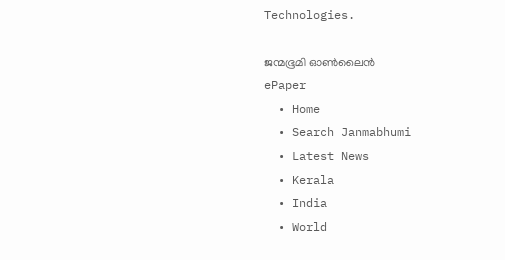Technologies.

ജന്മഭൂമി ഓണ്‍ലൈന്‍
ePaper
  • Home
  • Search Janmabhumi
  • Latest News
  • Kerala
  • India
  • World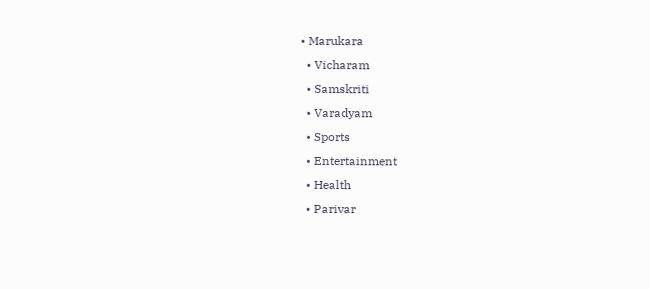• Marukara
  • Vicharam
  • Samskriti
  • Varadyam
  • Sports
  • Entertainment
  • Health
  • Parivar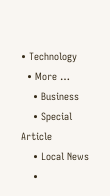• Technology
  • More …
    • Business
    • Special Article
    • Local News
    •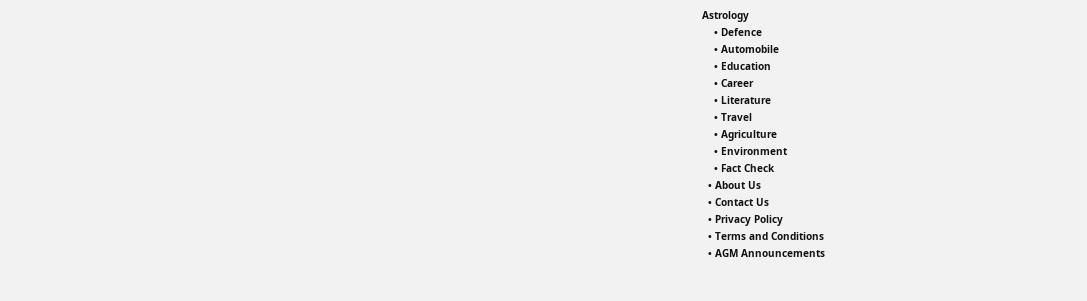Astrology
    • Defence
    • Automobile
    • Education
    • Career
    • Literature
    • Travel
    • Agriculture
    • Environment
    • Fact Check
  • About Us
  • Contact Us
  • Privacy Policy
  • Terms and Conditions
  • AGM Announcements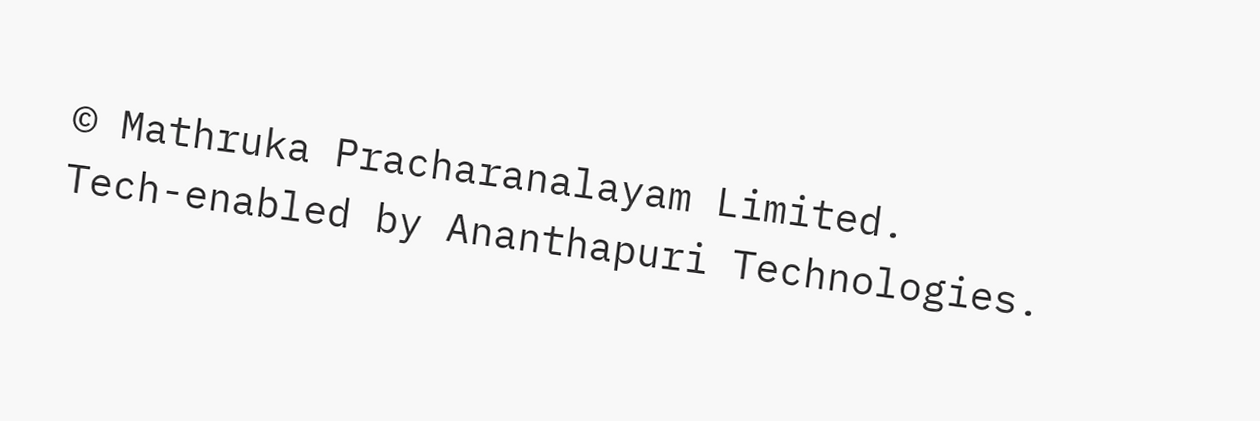© Mathruka Pracharanalayam Limited.
Tech-enabled by Ananthapuri Technologies.